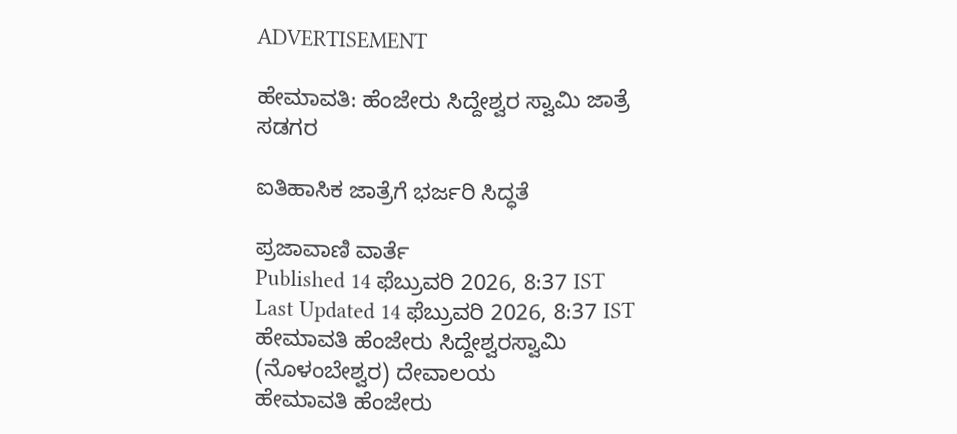ADVERTISEMENT

ಹೇಮಾವತಿ: ಹೆಂಜೇರು ಸಿದ್ದೇಶ್ವರ ಸ್ವಾಮಿ ಜಾತ್ರೆ ಸಡಗರ

ಐತಿಹಾಸಿಕ ಜಾತ್ರೆಗೆ ಭರ್ಜರಿ ಸಿದ್ಧತೆ

ಪ್ರಜಾವಾಣಿ ವಾರ್ತೆ
Published 14 ಫೆಬ್ರುವರಿ 2026, 8:37 IST
Last Updated 14 ಫೆಬ್ರುವರಿ 2026, 8:37 IST
ಹೇಮಾವತಿ ಹೆಂಜೇರು ಸಿದ್ದೇಶ್ವರಸ್ವಾಮಿ (ನೊಳಂಬೇಶ್ವರ) ದೇವಾಲಯ
ಹೇಮಾವತಿ ಹೆಂಜೇರು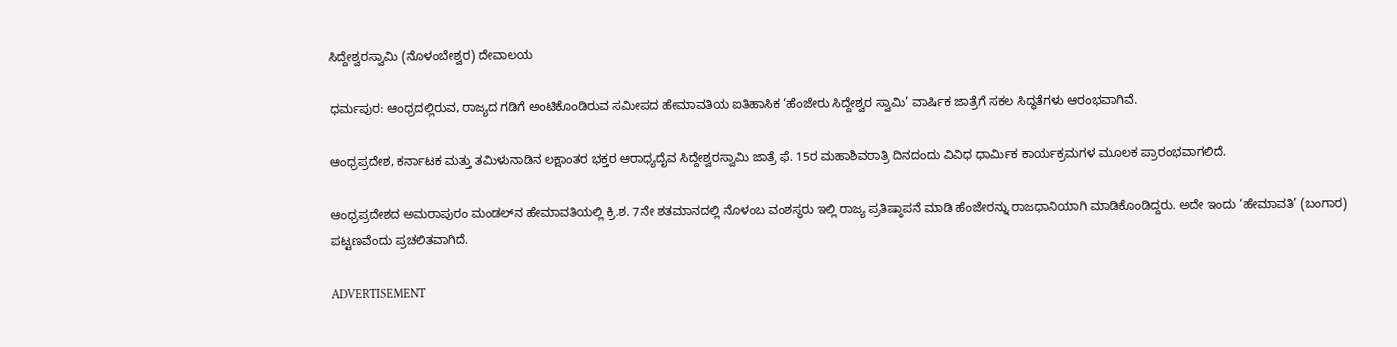ಸಿದ್ದೇಶ್ವರಸ್ವಾಮಿ (ನೊಳಂಬೇಶ್ವರ) ದೇವಾಲಯ

ಧರ್ಮಪುರ: ಆಂಧ್ರದಲ್ಲಿರುವ, ರಾಜ್ಯದ ಗಡಿಗೆ ಅಂಟಿಕೊಂಡಿರುವ ಸಮೀಪದ ಹೇಮಾವತಿಯ ಐತಿಹಾಸಿಕ ‘ಹೆಂಜೇರು ಸಿದ್ದೇಶ್ವರ ಸ್ವಾಮಿ’ ವಾರ್ಷಿಕ ಜಾತ್ರೆಗೆ ಸಕಲ ಸಿದ್ಧತೆಗಳು ಆರಂಭವಾಗಿವೆ.

ಆಂಧ್ರಪ್ರದೇಶ, ಕರ್ನಾಟಕ ಮತ್ತು ತಮಿಳುನಾಡಿನ ಲಕ್ಷಾಂತರ ಭಕ್ತರ ಆರಾಧ್ಯದೈವ ಸಿದ್ದೇಶ್ವರಸ್ವಾಮಿ ಜಾತ್ರೆ ಫೆ. 15ರ ಮಹಾಶಿವರಾತ್ರಿ ದಿನದಂದು ವಿವಿಧ ಧಾರ್ಮಿಕ ಕಾರ್ಯಕ್ರಮಗಳ ಮೂಲಕ ಪ್ರಾರಂಭವಾಗಲಿದೆ.

ಆಂಧ್ರಪ್ರದೇಶದ ಅಮರಾಪುರಂ ಮಂಡಲ್‌ನ ಹೇಮಾವತಿಯಲ್ಲಿ ಕ್ರಿ.ಶ. 7ನೇ ಶತಮಾನದಲ್ಲಿ ನೊಳಂಬ ವಂಶಸ್ಥರು ಇಲ್ಲಿ ರಾಜ್ಯ ಪ್ರತಿಷ್ಠಾಪನೆ ಮಾಡಿ ಹೆಂಜೇರನ್ನು ರಾಜಧಾನಿಯಾಗಿ ಮಾಡಿಕೊಂಡಿದ್ದರು. ಅದೇ ಇಂದು ‘ಹೇಮಾವತಿ’ (ಬಂಗಾರ) ಪಟ್ಟಣವೆಂದು ಪ್ರಚಲಿತವಾಗಿದೆ.

ADVERTISEMENT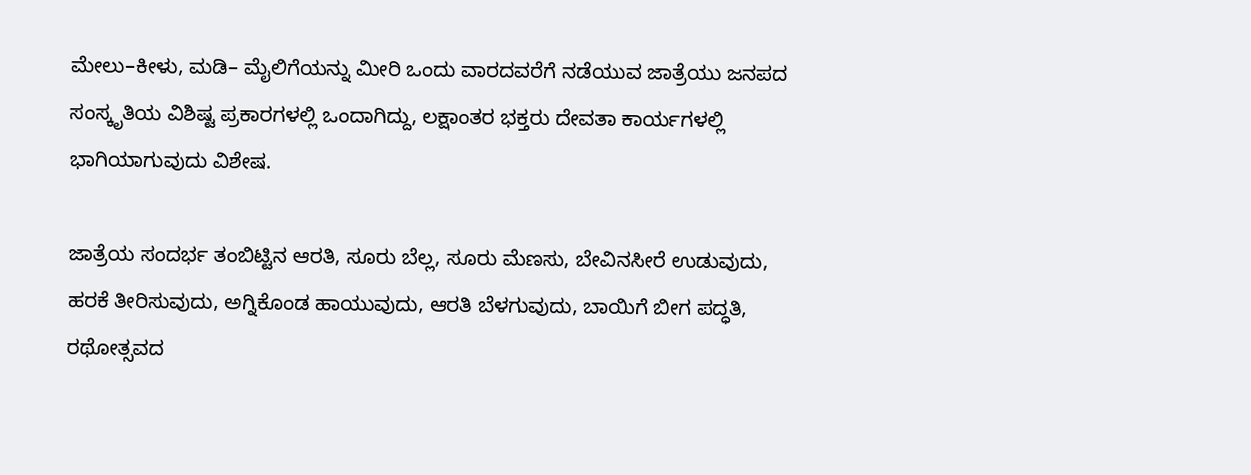ಮೇಲು–ಕೀಳು, ಮಡಿ– ಮೈಲಿಗೆಯನ್ನು ಮೀರಿ ಒಂದು ವಾರದವರೆಗೆ ನಡೆಯುವ ಜಾತ್ರೆಯು ಜನಪದ ಸಂಸ್ಕೃತಿಯ ವಿಶಿಷ್ಟ ಪ್ರಕಾರಗಳಲ್ಲಿ ಒಂದಾಗಿದ್ದು, ಲಕ್ಷಾಂತರ ಭಕ್ತರು ದೇವತಾ ಕಾರ್ಯಗಳಲ್ಲಿ ಭಾಗಿಯಾಗುವುದು ವಿಶೇಷ.

ಜಾತ್ರೆಯ ಸಂದರ್ಭ ತಂಬಿಟ್ಟಿನ ಆರತಿ, ಸೂರು ಬೆಲ್ಲ, ಸೂರು ಮೆಣಸು, ಬೇವಿನಸೀರೆ ಉಡುವುದು, ಹರಕೆ ತೀರಿಸುವುದು, ಅಗ್ನಿಕೊಂಡ ಹಾಯುವುದು, ಆರತಿ ಬೆಳಗುವುದು, ಬಾಯಿಗೆ ಬೀಗ ಪದ್ಧತಿ, ರಥೋತ್ಸವದ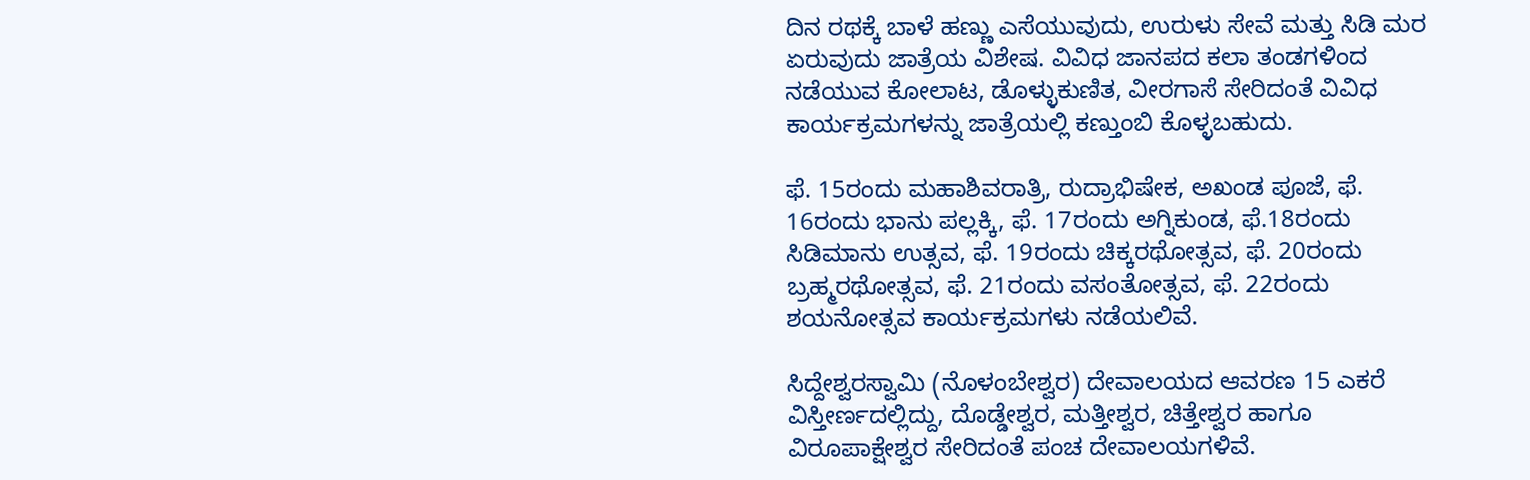ದಿನ ರಥಕ್ಕೆ ಬಾಳೆ ಹಣ್ಣು ಎಸೆಯುವುದು, ಉರುಳು ಸೇವೆ ಮತ್ತು ಸಿಡಿ ಮರ ಏರುವುದು ಜಾತ್ರೆಯ ವಿಶೇಷ. ವಿವಿಧ ಜಾನಪದ ಕಲಾ ತಂಡಗಳಿಂದ ನಡೆಯುವ ಕೋಲಾಟ, ಡೊಳ್ಳುಕುಣಿತ, ವೀರಗಾಸೆ ಸೇರಿದಂತೆ ವಿವಿಧ ಕಾರ್ಯಕ್ರಮಗಳನ್ನು ಜಾತ್ರೆಯಲ್ಲಿ ಕಣ್ತುಂಬಿ ಕೊಳ್ಳಬಹುದು.

ಫೆ. 15ರಂದು ಮಹಾಶಿವರಾತ್ರಿ, ರುದ್ರಾಭಿಷೇಕ, ಅಖಂಡ ಪೂಜೆ, ಫೆ. 16ರಂದು ಭಾನು ಪಲ್ಲಕ್ಕಿ, ಫೆ. 17ರಂದು ಅಗ್ನಿಕುಂಡ, ಫೆ.18ರಂದು ಸಿಡಿಮಾನು ಉತ್ಸವ, ಫೆ. 19ರಂದು ಚಿಕ್ಕರಥೋತ್ಸವ, ಫೆ. 20ರಂದು ಬ್ರಹ್ಮರಥೋತ್ಸವ, ಫೆ. 21ರಂದು ವಸಂತೋತ್ಸವ, ಫೆ. 22ರಂದು ಶಯನೋತ್ಸವ ಕಾರ್ಯಕ್ರಮಗಳು ನಡೆಯಲಿವೆ.

ಸಿದ್ದೇಶ್ವರಸ್ವಾಮಿ (ನೊಳಂಬೇಶ್ವರ) ದೇವಾಲಯದ ಆವರಣ 15 ಎಕರೆ ವಿಸ್ತೀರ್ಣದಲ್ಲಿದ್ದು, ದೊಡ್ಡೇಶ್ವರ, ಮತ್ತೀಶ್ವರ, ಚಿತ್ತೇಶ್ವರ ಹಾಗೂ ವಿರೂಪಾಕ್ಷೇಶ್ವರ ಸೇರಿದಂತೆ ಪಂಚ ದೇವಾಲಯಗಳಿವೆ.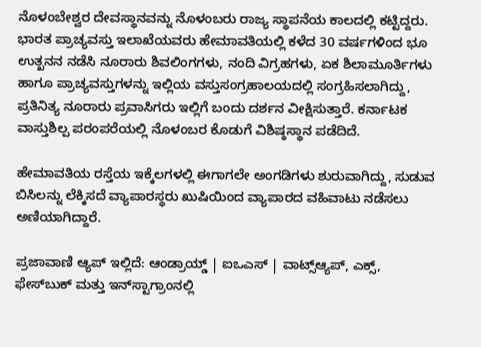ನೊಳಂಬೇಶ್ವರ ದೇವಸ್ಥಾನವನ್ನು ನೊಳಂಬರು ರಾಜ್ಯ ಸ್ಥಾಪನೆಯ ಕಾಲದಲ್ಲಿ ಕಟ್ಟಿದ್ದರು. ಭಾರತ ಪ್ರಾಚ್ಯವಸ್ತು ಇಲಾಖೆಯವರು ಹೇಮಾವತಿಯಲ್ಲಿ ಕಳೆದ 30 ವರ್ಷಗಳಿಂದ ಭೂ ಉತ್ಖನನ ನಡೆಸಿ ನೂರಾರು ಶಿವಲಿಂಗಗಳು, ನಂದಿ ವಿಗ್ರಹಗಳು, ಏಕ ಶಿಲಾಮೂರ್ತಿಗಳು ಹಾಗೂ ಪ್ರಾಚ್ಯವಸ್ತುಗಳನ್ನು ಇಲ್ಲಿಯ ವಸ್ತುಸಂಗ್ರಹಾಲಯದಲ್ಲಿ ಸಂಗ್ರಹಿಸಲಾಗಿದ್ದು, ಪ್ರತಿನಿತ್ಯ ನೂರಾರು ಪ್ರವಾಸಿಗರು ಇಲ್ಲಿಗೆ ಬಂದು ದರ್ಶನ ವೀಕ್ಷಿಸುತ್ತಾರೆ. ಕರ್ನಾಟಕ ವಾಸ್ತುಶಿಲ್ಪ ಪರಂಪರೆಯಲ್ಲಿ ನೊಳಂಬರ ಕೊಡುಗೆ ವಿಶಿಷ್ಠಸ್ಥಾನ ಪಡೆದಿದೆ.

ಹೇಮಾವತಿಯ ರಸ್ತೆಯ ಇಕ್ಕೆಲಗಳಲ್ಲಿ ಈಗಾಗಲೇ ಅಂಗಡಿಗಳು ಶುರುವಾಗಿದ್ದು, ಸುಡುವ ಬಿಸಿಲನ್ನು ಲೆಕ್ಕಿಸದೆ ವ್ಯಾಪಾರಸ್ಥರು ಖುಷಿಯಿಂದ ವ್ಯಾಪಾರದ ವಹಿವಾಟು ನಡೆಸಲು ಅಣಿಯಾಗಿದ್ದಾರೆ.

ಪ್ರಜಾವಾಣಿ ಆ್ಯಪ್ ಇಲ್ಲಿದೆ: ಆಂಡ್ರಾಯ್ಡ್ | ಐಒಎಸ್ | ವಾಟ್ಸ್ಆ್ಯಪ್, ಎಕ್ಸ್, ಫೇಸ್‌ಬುಕ್ ಮತ್ತು ಇನ್‌ಸ್ಟಾಗ್ರಾಂನಲ್ಲಿ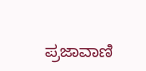ಪ್ರಜಾವಾಣಿ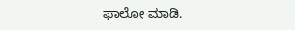ಫಾಲೋ ಮಾಡಿ.